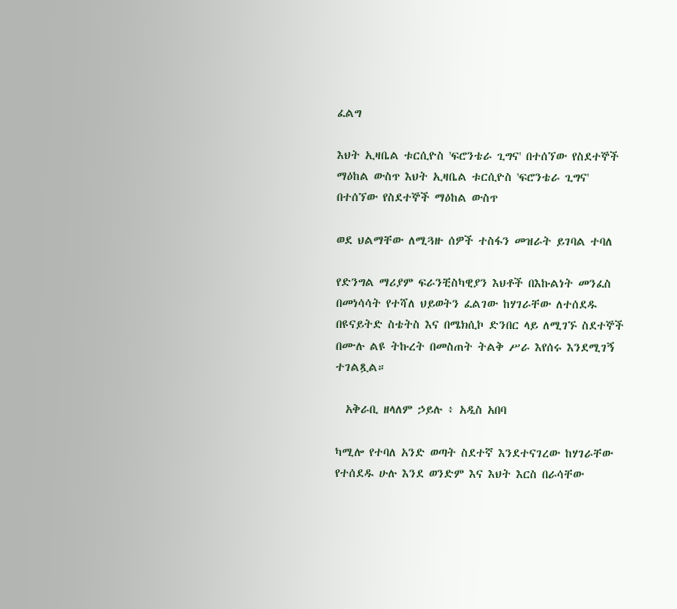ፈልግ

እህት ኢዛቤል ቱርሲዮስ 'ፍሮንቴራ ጊግና' በተሰኘው የስደተኞች ማዕከል ውስጥ እህት ኢዛቤል ቱርሲዮስ 'ፍሮንቴራ ጊግና' በተሰኘው የስደተኞች ማዕከል ውስጥ

ወደ ህልማቸው ለሚጓዙ ሰዎች ተስፋን መዝራት ይገባል ተባለ

የድንግል ማሪያም ፍራንቺስካዊያን እህቶች በእኩልነት መንፈስ በመነሳሳት የተሻለ ህይወትን ፈልገው ከሃገራቸው ለተሰደዱ በዩናይትድ ስቴትስ እና በሜክሲኮ ድንበር ላይ ለሚገኙ ስደተኞች በሙሉ ልዩ ትኩረት በመስጠት ትልቅ ሥራ እየሰሩ እንደሚገኝ ተገልጿል።

  አቅራቢ ዘላለም ኃይሉ ፥ አዲስ አበባ

ካሚሎ የተባለ አንድ ወጣት ስደተኛ እንደተናገረው ከሃገራቸው የተሰደዱ ሁሉ እንደ ወንድም እና እህት እርስ በራሳቸው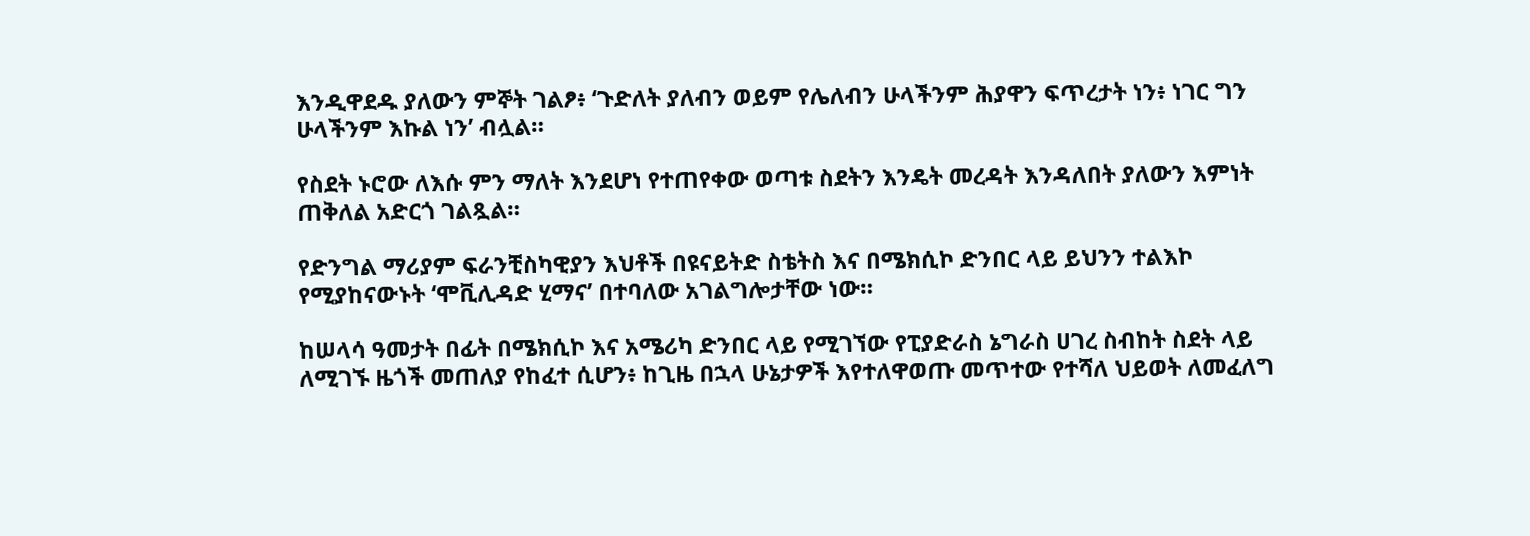እንዲዋደዱ ያለውን ምኞት ገልፆ፥ ‘ጉድለት ያለብን ወይም የሌለብን ሁላችንም ሕያዋን ፍጥረታት ነን፥ ነገር ግን ሁላችንም እኩል ነን’ ብሏል።

የስደት ኑሮው ለእሱ ምን ማለት እንደሆነ የተጠየቀው ወጣቱ ስደትን እንዴት መረዳት እንዳለበት ያለውን እምነት ጠቅለል አድርጎ ገልጿል።

የድንግል ማሪያም ፍራንቺስካዊያን እህቶች በዩናይትድ ስቴትስ እና በሜክሲኮ ድንበር ላይ ይህንን ተልእኮ የሚያከናውኑት ‘ሞቪሊዳድ ሂማና’ በተባለው አገልግሎታቸው ነው።

ከሠላሳ ዓመታት በፊት በሜክሲኮ እና አሜሪካ ድንበር ላይ የሚገኘው የፒያድራስ ኔግራስ ሀገረ ስብከት ስደት ላይ ለሚገኙ ዜጎች መጠለያ የከፈተ ሲሆን፥ ከጊዜ በኋላ ሁኔታዎች እየተለዋወጡ መጥተው የተሻለ ህይወት ለመፈለግ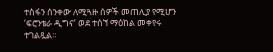ተስፋን ሰንቀው ለሚጓዙ ሰዎች መጠሊያ የሚሆን ‘ፍሮንቴራ ዲግና’ ወደ ተሰኘ ማዕከል መቀየሩ ተገልጿል።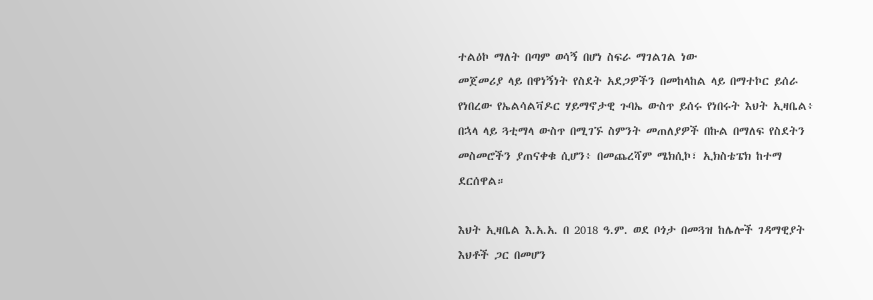ተልዕኮ ማለት በጣም ወሳኝ በሆነ ስፍራ ማገልገል ነው
መጀመሪያ ላይ በዋነኝነት የስደት አደጋዎችን በመከላከል ላይ በማተኮር ይሰራ የነበረው የኤልሳልቫዶር ሃይማኖታዊ ጉባኤ ውስጥ ይሰሩ የነበሩት እህት ኢዛቤል፥ በኋላ ላይ ጓቲማላ ውስጥ በሚገኙ ስምንት መጠለያዎች በኩል በማለፍ የስደትን መስመሮችን ያጠናቀቁ ሲሆን፥ በመጨረሻም ሜክሲኮ፣ ኢክስቴፔክ ከተማ ደርሰዋል።

እህት ኢዛቤል እ.አ.አ. በ 2018 ዓ.ም. ወደ ቦጎታ በመጓዝ ከሌሎች ገዳማዊያት እህቶች ጋር በመሆን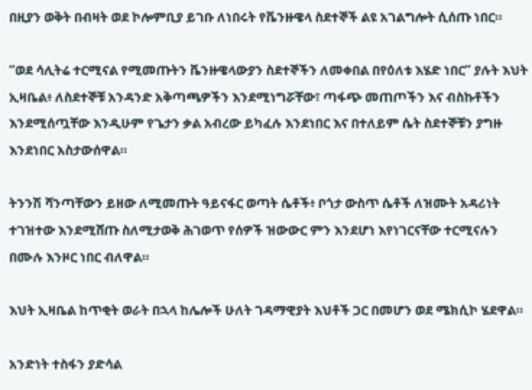በዚያን ወቅት በብዛት ወደ ኮሎምቢያ ይገቡ ለነበሩት የቬንዙዌላ ስደተኞች ልዩ አገልግሎት ሲሰጡ ነበር።

“ወደ ሳሊትሬ ተርሚናል የሚመጡትን ቬንዙዌላውያን ስደተኞችን ለመቀበል በየዕለቱ እሄድ ነበር” ያሉት እህት ኢዛቤል፥ ለስደተኞቹ አንዳንድ አቅጣጫዎችን እንደሚነግሯቸው፣ ጣፋጭ መጠጦችን እና ብስኩቶችን እንደሚሰጧቸው እንዲሁም የጌታን ቃል አብረው ይካፈሉ እንደነበር እና በተለይም ሴት ስደተኞቹን ያግዙ እንደነበር አስታውሰዋል።

ትንንሽ ሻንጣቸውን ይዘው ለሚመጡት ዓይናፋር ወጣት ሴቶች፥ ቦጎታ ውስጥ ሴቶች ለዝሙት አዳሪነት ተገዝተው እንደሚሸጡ ስለሚታወቅ ሕገወጥ የሰዎች ዝውውር ምን እንደሆነ እየነገርናቸው ተርሚናሉን በሙሉ እንዞር ነበር ብለዋል።

እህት ኢዛቤል ከጥቂት ወራት በኋላ ከሌሎች ሁለት ገዳማዊያት እህቶች ጋር በመሆን ወደ ሜክሲኮ ሄደዋል።

አንድነት ተስፋን ያድሳል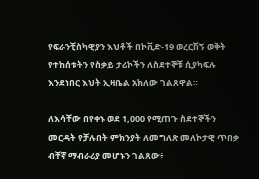የፍራንቺስካዊያን እህቶች በኮቪድ-19 ወረርሽኝ ወቅት የተከሰቱትን የስቃይ ታሪኮችን ለስደተኞቹ ሲያካፍሉ እንደነበር እህት ኢዛቤል አክለው ገልጸዋል።

ለእሳቸው በየቀኑ ወደ 1,000 የሚጠጉ ስደተኞችን መርዳት የቻሉበት ምክንያት ለመግለጽ መለኮታዊ ጥበቃ ብቸኛ ማብራሪያ መሆኑን ገልጸው፥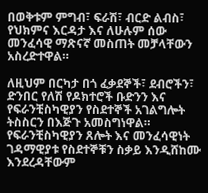በወቅቱም ምግብ፣ ፍራሽ፣ ብርድ ልብስ፣ የህክምና እርዳታ እና ለሁሉም ሰው መንፈሳዊ ማጽናኛ መስጠት መቻላቸውን አስረድተዋል።

ለዚህም በርካታ በጎ ፈቃደኞች፣ ደብሮችን፣ ድንበር የለሽ የዶክተሮች ቡድንን እና የፍራንቺስካዊያን የስደተኞች አገልግሎት ትስስርን በእጅጉ አመስግነዋል።
የፍራንቺስካዊያን ጸሎት እና መንፈሳዊነት ገዳማዊያቱ የስደተኞቹን ስቃይ እንዲሸከሙ እንደረዳቸውም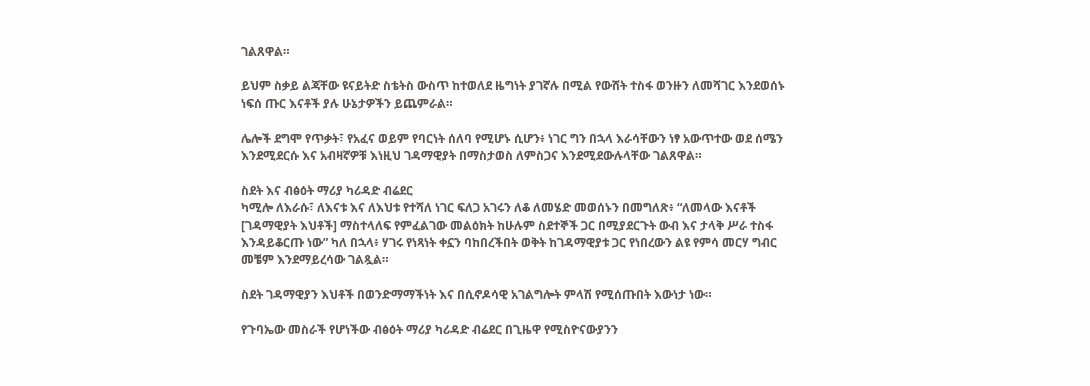ገልጸዋል።

ይህም ስቃይ ልጃቸው ዩናይትድ ስቴትስ ውስጥ ከተወለደ ዜግነት ያገኛሉ በሚል የውሸት ተስፋ ወንዙን ለመሻገር እንደወሰኑ ነፍሰ ጡር እናቶች ያሉ ሁኔታዎችን ይጨምራል።

ሌሎች ደግሞ የጥቃት፣ የአፈና ወይም የባርነት ሰለባ የሚሆኑ ሲሆን፥ ነገር ግን በኋላ እራሳቸውን ነፃ አውጥተው ወደ ሰሜን እንደሚደርሱ እና አብዛኛዎቹ እነዚህ ገዳማዊያት በማስታወስ ለምስጋና እንደሚደውሉላቸው ገልጸዋል።

ስደት እና ብፅዕት ማሪያ ካሪዳድ ብሬደር
ካሚሎ ለእራሱ፣ ለእናቱ እና ለእህቱ የተሻለ ነገር ፍለጋ አገሩን ለቆ ለመሄድ መወሰኑን በመግለጽ፥ “ለመላው እናቶች [ገዳማዊያት እህቶች] ማስተላለፍ የምፈልገው መልዕክት ከሁሉም ስደተኞች ጋር በሚያደርጉት ውብ እና ታላቅ ሥራ ተስፋ እንዳይቆርጡ ነው” ካለ በኋላ፥ ሃገሩ የነጻነት ቀኗን ባከበረችበት ወቅት ከገዳማዊያቱ ጋር የነበረውን ልዩ የምሳ መርሃ ግብር መቼም እንደማይረሳው ገልጿል።

ስደት ገዳማዊያን እህቶች በወንድማማችነት እና በሲኖዶሳዊ አገልግሎት ምላሽ የሚሰጡበት እውነታ ነው።

የጉባኤው መስራች የሆነችው ብፅዕት ማሪያ ካሪዳድ ብሬደር በጊዜዋ የሚስዮናውያንን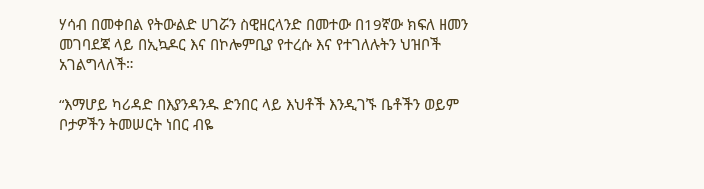ሃሳብ በመቀበል የትውልድ ሀገሯን ስዊዘርላንድ በመተው በ19ኛው ክፍለ ዘመን መገባደጃ ላይ በኢኳዶር እና በኮሎምቢያ የተረሱ እና የተገለሉትን ህዝቦች አገልግላለች።

“እማሆይ ካሪዳድ በእያንዳንዱ ድንበር ላይ እህቶች እንዲገኙ ቤቶችን ወይም ቦታዎችን ትመሠርት ነበር ብዬ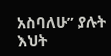አስባለሁ” ያሉት እህት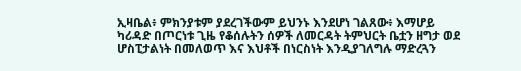ኢዛቤል፥ ምክንያቱም ያደረገችውም ይህንኑ እንደሆነ ገልጸው፥ እማሆይ ካሪዳድ በጦርነቱ ጊዜ የቆሰሉትን ሰዎች ለመርዳት ትምህርት ቤቷን ዘግታ ወደ ሆስፒታልነት በመለወጥ እና እህቶች በነርስነት እንዲያገለግሉ ማድረጓን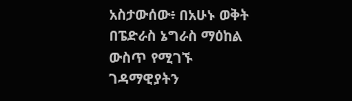አስታውሰው፥ በአሁኑ ወቅት በፔድራስ ኔግራስ ማዕከል ውስጥ የሚገኙ ገዳማዊያትን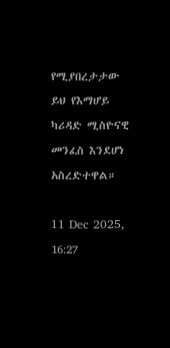የሚያበረታታው ይህ የእማሆይ ካሪዳድ ሚስዮናዊ መንፈስ እንደሆነ አስረድተዋል።

11 Dec 2025, 16:27